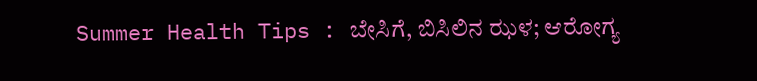Summer Health Tips : ಬೇಸಿಗೆ, ಬಿಸಿಲಿನ ಝಳ; ಆರೋಗ್ಯ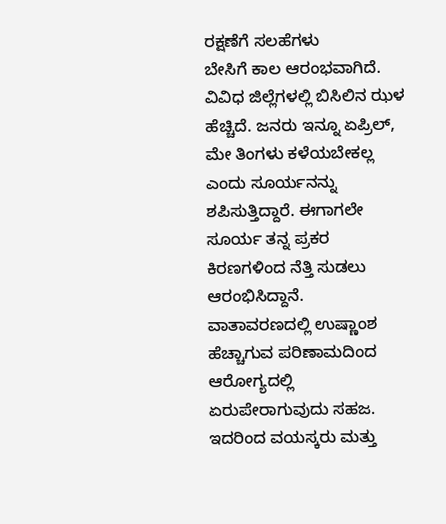ರಕ್ಷಣೆಗೆ ಸಲಹೆಗಳು
ಬೇಸಿಗೆ ಕಾಲ ಆರಂಭವಾಗಿದೆ. ವಿವಿಧ ಜಿಲ್ಲೆಗಳಲ್ಲಿ ಬಿಸಿಲಿನ ಝಳ ಹೆಚ್ಚಿದೆ. ಜನರು ಇನ್ನೂ ಏಪ್ರಿಲ್, ಮೇ ತಿಂಗಳು ಕಳೆಯಬೇಕಲ್ಲ ಎಂದು ಸೂರ್ಯನನ್ನು ಶಪಿಸುತ್ತಿದ್ದಾರೆ. ಈಗಾಗಲೇ ಸೂರ್ಯ ತನ್ನ ಪ್ರಕರ ಕಿರಣಗಳಿಂದ ನೆತ್ತಿ ಸುಡಲು ಆರಂಭಿಸಿದ್ದಾನೆ. ವಾತಾವರಣದಲ್ಲಿ ಉಷ್ಣಾಂಶ ಹೆಚ್ಚಾಗುವ ಪರಿಣಾಮದಿಂದ ಆರೋಗ್ಯದಲ್ಲಿ ಏರುಪೇರಾಗುವುದು ಸಹಜ. ಇದರಿಂದ ವಯಸ್ಕರು ಮತ್ತು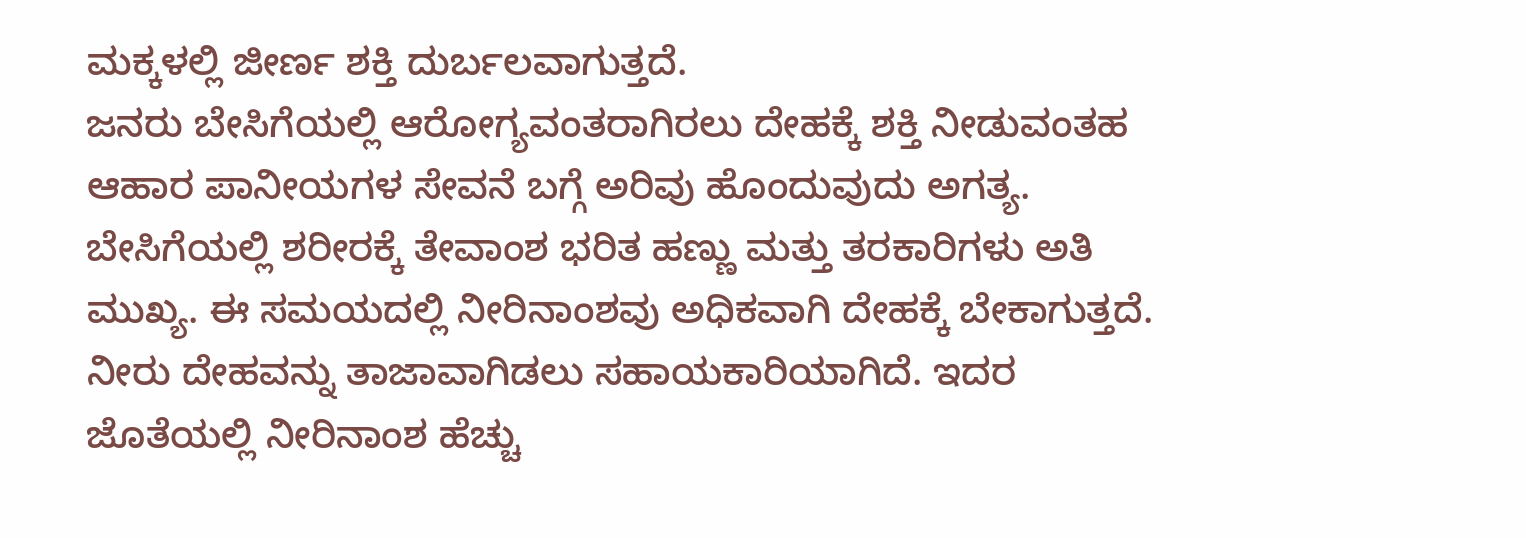ಮಕ್ಕಳಲ್ಲಿ ಜೀರ್ಣ ಶಕ್ತಿ ದುರ್ಬಲವಾಗುತ್ತದೆ.
ಜನರು ಬೇಸಿಗೆಯಲ್ಲಿ ಆರೋಗ್ಯವಂತರಾಗಿರಲು ದೇಹಕ್ಕೆ ಶಕ್ತಿ ನೀಡುವಂತಹ ಆಹಾರ ಪಾನೀಯಗಳ ಸೇವನೆ ಬಗ್ಗೆ ಅರಿವು ಹೊಂದುವುದು ಅಗತ್ಯ. ಬೇಸಿಗೆಯಲ್ಲಿ ಶರೀರಕ್ಕೆ ತೇವಾಂಶ ಭರಿತ ಹಣ್ಣು ಮತ್ತು ತರಕಾರಿಗಳು ಅತಿ ಮುಖ್ಯ. ಈ ಸಮಯದಲ್ಲಿ ನೀರಿನಾಂಶವು ಅಧಿಕವಾಗಿ ದೇಹಕ್ಕೆ ಬೇಕಾಗುತ್ತದೆ. ನೀರು ದೇಹವನ್ನು ತಾಜಾವಾಗಿಡಲು ಸಹಾಯಕಾರಿಯಾಗಿದೆ. ಇದರ ಜೊತೆಯಲ್ಲಿ ನೀರಿನಾಂಶ ಹೆಚ್ಚು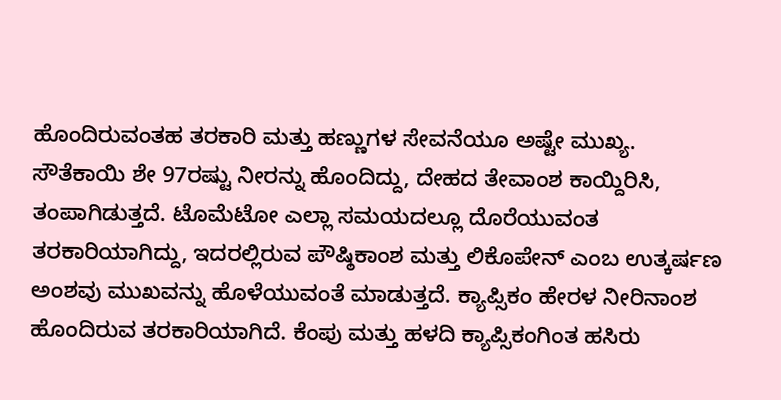ಹೊಂದಿರುವಂತಹ ತರಕಾರಿ ಮತ್ತು ಹಣ್ಣುಗಳ ಸೇವನೆಯೂ ಅಷ್ಟೇ ಮುಖ್ಯ.
ಸೌತೆಕಾಯಿ ಶೇ 97ರಷ್ಟು ನೀರನ್ನು ಹೊಂದಿದ್ದು, ದೇಹದ ತೇವಾಂಶ ಕಾಯ್ದಿರಿಸಿ, ತಂಪಾಗಿಡುತ್ತದೆ. ಟೊಮೆಟೋ ಎಲ್ಲಾ ಸಮಯದಲ್ಲೂ ದೊರೆಯುವಂತ ತರಕಾರಿಯಾಗಿದ್ದು, ಇದರಲ್ಲಿರುವ ಪೌಷ್ಠಿಕಾಂಶ ಮತ್ತು ಲಿಕೊಪೇನ್ ಎಂಬ ಉತ್ಕರ್ಷಣ ಅಂಶವು ಮುಖವನ್ನು ಹೊಳೆಯುವಂತೆ ಮಾಡುತ್ತದೆ. ಕ್ಯಾಪ್ಸಿಕಂ ಹೇರಳ ನೀರಿನಾಂಶ ಹೊಂದಿರುವ ತರಕಾರಿಯಾಗಿದೆ. ಕೆಂಪು ಮತ್ತು ಹಳದಿ ಕ್ಯಾಪ್ಸಿಕಂಗಿಂತ ಹಸಿರು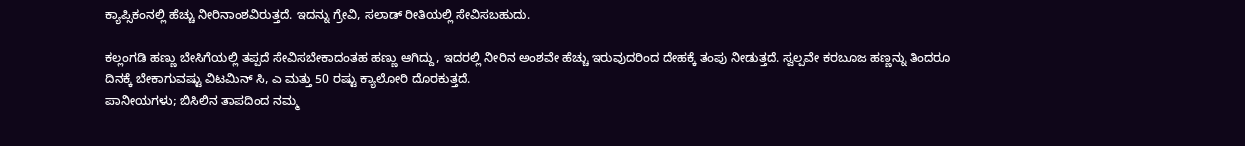ಕ್ಯಾಪ್ಸಿಕಂನಲ್ಲಿ ಹೆಚ್ಚು ನೀರಿನಾಂಶವಿರುತ್ತದೆ. ಇದನ್ನು ಗ್ರೇವಿ, ಸಲಾಡ್ ರೀತಿಯಲ್ಲಿ ಸೇವಿಸಬಹುದು.

ಕಲ್ಲಂಗಡಿ ಹಣ್ಣು ಬೇಸಿಗೆಯಲ್ಲಿ ತಪ್ಪದೆ ಸೇವಿಸಬೇಕಾದಂತಹ ಹಣ್ಣು ಆಗಿದ್ದು, ಇದರಲ್ಲಿ ನೀರಿನ ಅಂಶವೇ ಹೆಚ್ಚು ಇರುವುದರಿಂದ ದೇಹಕ್ಕೆ ತಂಪು ನೀಡುತ್ತದೆ. ಸ್ವಲ್ಪವೇ ಕರಬೂಜ ಹಣ್ಣನ್ನು ತಿಂದರೂ ದಿನಕ್ಕೆ ಬೇಕಾಗುವಷ್ಟು ವಿಟಮಿನ್ ಸಿ, ಎ ಮತ್ತು 50 ರಷ್ಟು ಕ್ಯಾಲೋರಿ ದೊರಕುತ್ತದೆ.
ಪಾನೀಯಗಳು; ಬಿಸಿಲಿನ ತಾಪದಿಂದ ನಮ್ಮ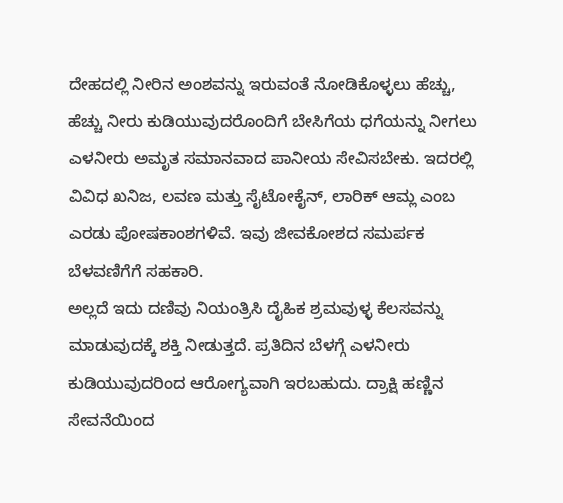ದೇಹದಲ್ಲಿ ನೀರಿನ ಅಂಶವನ್ನು ಇರುವಂತೆ ನೋಡಿಕೊಳ್ಳಲು ಹೆಚ್ಚು, ಹೆಚ್ಚು ನೀರು ಕುಡಿಯುವುದರೊಂದಿಗೆ ಬೇಸಿಗೆಯ ಧಗೆಯನ್ನು ನೀಗಲು ಎಳನೀರು ಅಮೃತ ಸಮಾನವಾದ ಪಾನೀಯ ಸೇವಿಸಬೇಕು. ಇದರಲ್ಲಿ ವಿವಿಧ ಖನಿಜ, ಲವಣ ಮತ್ತು ಸೈಟೋಕೈನ್, ಲಾರಿಕ್ ಆಮ್ಲ ಎಂಬ ಎರಡು ಪೋಷಕಾಂಶಗಳಿವೆ. ಇವು ಜೀವಕೋಶದ ಸಮರ್ಪಕ ಬೆಳವಣಿಗೆಗೆ ಸಹಕಾರಿ.
ಅಲ್ಲದೆ ಇದು ದಣಿವು ನಿಯಂತ್ರಿಸಿ ದೈಹಿಕ ಶ್ರಮವುಳ್ಳ ಕೆಲಸವನ್ನು ಮಾಡುವುದಕ್ಕೆ ಶಕ್ತಿ ನೀಡುತ್ತದೆ. ಪ್ರತಿದಿನ ಬೆಳಗ್ಗೆ ಎಳನೀರು ಕುಡಿಯುವುದರಿಂದ ಆರೋಗ್ಯವಾಗಿ ಇರಬಹುದು. ದ್ರಾಕ್ಷಿ ಹಣ್ಣಿನ ಸೇವನೆಯಿಂದ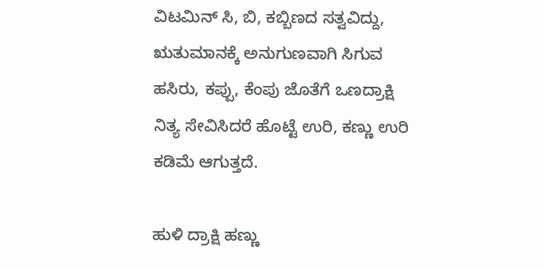ವಿಟಮಿನ್ ಸಿ, ಬಿ, ಕಬ್ಬಿಣದ ಸತ್ವವಿದ್ದು, ಋತುಮಾನಕ್ಕೆ ಅನುಗುಣವಾಗಿ ಸಿಗುವ ಹಸಿರು, ಕಪ್ಪು, ಕೆಂಪು ಜೊತೆಗೆ ಒಣದ್ರಾಕ್ಷಿ ನಿತ್ಯ ಸೇವಿಸಿದರೆ ಹೊಟ್ಟೆ ಉರಿ, ಕಣ್ಣು ಉರಿ ಕಡಿಮೆ ಆಗುತ್ತದೆ.

ಹುಳಿ ದ್ರಾಕ್ಷಿ ಹಣ್ಣು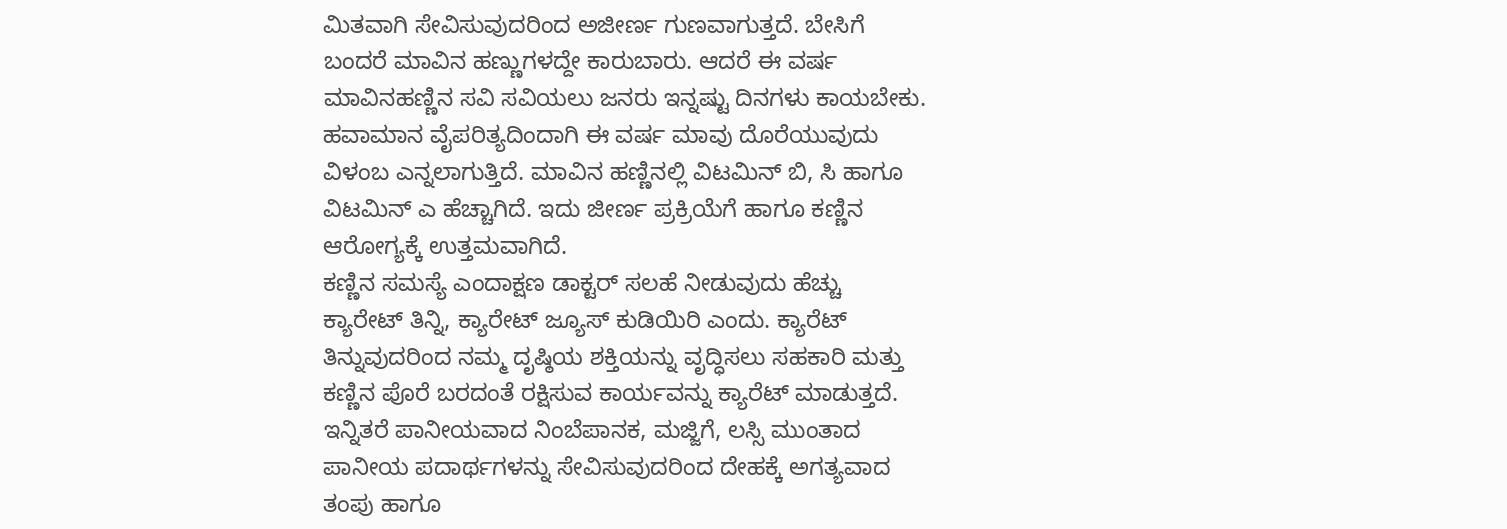ಮಿತವಾಗಿ ಸೇವಿಸುವುದರಿಂದ ಅಜೀರ್ಣ ಗುಣವಾಗುತ್ತದೆ. ಬೇಸಿಗೆ ಬಂದರೆ ಮಾವಿನ ಹಣ್ಣುಗಳದ್ದೇ ಕಾರುಬಾರು. ಆದರೆ ಈ ವರ್ಷ ಮಾವಿನಹಣ್ಣಿನ ಸವಿ ಸವಿಯಲು ಜನರು ಇನ್ನಷ್ಟು ದಿನಗಳು ಕಾಯಬೇಕು. ಹವಾಮಾನ ವೈಪರಿತ್ಯದಿಂದಾಗಿ ಈ ವರ್ಷ ಮಾವು ದೊರೆಯುವುದು ವಿಳಂಬ ಎನ್ನಲಾಗುತ್ತಿದೆ. ಮಾವಿನ ಹಣ್ಣಿನಲ್ಲಿ ವಿಟಮಿನ್ ಬಿ, ಸಿ ಹಾಗೂ ವಿಟಮಿನ್ ಎ ಹೆಚ್ಚಾಗಿದೆ. ಇದು ಜೀರ್ಣ ಪ್ರಕ್ರಿಯೆಗೆ ಹಾಗೂ ಕಣ್ಣಿನ ಆರೋಗ್ಯಕ್ಕೆ ಉತ್ತಮವಾಗಿದೆ.
ಕಣ್ಣಿನ ಸಮಸ್ಯೆ ಎಂದಾಕ್ಷಣ ಡಾಕ್ಟರ್ ಸಲಹೆ ನೀಡುವುದು ಹೆಚ್ಚು ಕ್ಯಾರೇಟ್ ತಿನ್ನಿ, ಕ್ಯಾರೇಟ್ ಜ್ಯೂಸ್ ಕುಡಿಯಿರಿ ಎಂದು. ಕ್ಯಾರೆಟ್ ತಿನ್ನುವುದರಿಂದ ನಮ್ಮ ದೃಷ್ಠಿಯ ಶಕ್ತಿಯನ್ನು ವೃದ್ಧಿಸಲು ಸಹಕಾರಿ ಮತ್ತು ಕಣ್ಣಿನ ಪೊರೆ ಬರದಂತೆ ರಕ್ಷಿಸುವ ಕಾರ್ಯವನ್ನು ಕ್ಯಾರೆಟ್ ಮಾಡುತ್ತದೆ. ಇನ್ನಿತರೆ ಪಾನೀಯವಾದ ನಿಂಬೆಪಾನಕ, ಮಜ್ಜಿಗೆ, ಲಸ್ಸಿ ಮುಂತಾದ ಪಾನೀಯ ಪದಾರ್ಥಗಳನ್ನು ಸೇವಿಸುವುದರಿಂದ ದೇಹಕ್ಕೆ ಅಗತ್ಯವಾದ ತಂಪು ಹಾಗೂ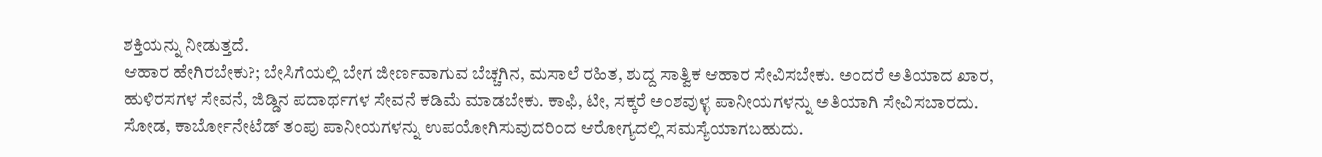ಶಕ್ತಿಯನ್ನು ನೀಡುತ್ತದೆ.
ಆಹಾರ ಹೇಗಿರಬೇಕು?; ಬೇಸಿಗೆಯಲ್ಲಿ ಬೇಗ ಜೀರ್ಣವಾಗುವ ಬೆಚ್ಚಗಿನ, ಮಸಾಲೆ ರಹಿತ, ಶುದ್ದ ಸಾತ್ವಿಕ ಆಹಾರ ಸೇವಿಸಬೇಕು. ಅಂದರೆ ಅತಿಯಾದ ಖಾರ, ಹುಳಿರಸಗಳ ಸೇವನೆ, ಜಿಡ್ಡಿನ ಪದಾರ್ಥಗಳ ಸೇವನೆ ಕಡಿಮೆ ಮಾಡಬೇಕು. ಕಾಫಿ, ಟೀ, ಸಕ್ಕರೆ ಅಂಶವುಳ್ಳ ಪಾನೀಯಗಳನ್ನು ಅತಿಯಾಗಿ ಸೇವಿಸಬಾರದು. ಸೋಡ, ಕಾರ್ಬೋನೇಟೆಡ್ ತಂಪು ಪಾನೀಯಗಳನ್ನು ಉಪಯೋಗಿಸುವುದರಿಂದ ಆರೋಗ್ಯದಲ್ಲಿ ಸಮಸ್ಯೆಯಾಗಬಹುದು.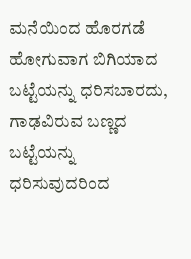ಮನೆಯಿಂದ ಹೊರಗಡೆ ಹೋಗುವಾಗ ಬಿಗಿಯಾದ ಬಟ್ಟೆಯನ್ನು ಧರಿಸಬಾರದು, ಗಾಢವಿರುವ ಬಣ್ಣದ ಬಟ್ಟೆಯನ್ನು ಧರಿಸುವುದರಿಂದ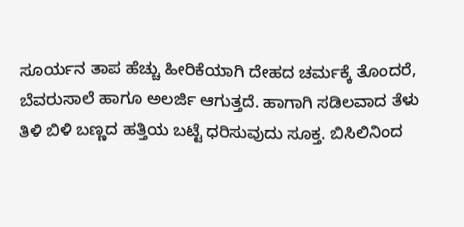ಸೂರ್ಯನ ತಾಪ ಹೆಚ್ಚು ಹೀರಿಕೆಯಾಗಿ ದೇಹದ ಚರ್ಮಕ್ಕೆ ತೊಂದರೆ, ಬೆವರುಸಾಲೆ ಹಾಗೂ ಅಲರ್ಜಿ ಆಗುತ್ತದೆ. ಹಾಗಾಗಿ ಸಡಿಲವಾದ ತೆಳು ತಿಳಿ ಬಿಳಿ ಬಣ್ಣದ ಹತ್ತಿಯ ಬಟ್ಟೆ ಧರಿಸುವುದು ಸೂಕ್ತ. ಬಿಸಿಲಿನಿಂದ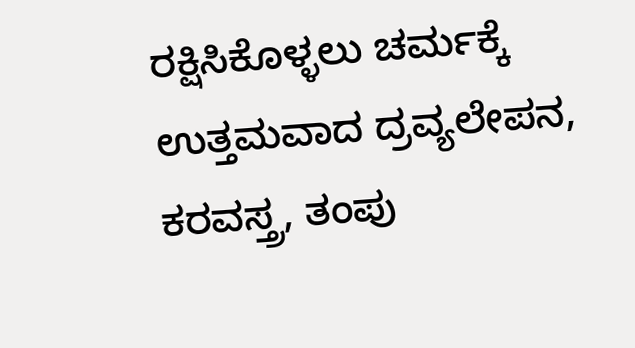ರಕ್ಷಿಸಿಕೊಳ್ಳಲು ಚರ್ಮಕ್ಕೆ ಉತ್ತಮವಾದ ದ್ರವ್ಯಲೇಪನ, ಕರವಸ್ತ್ರ, ತಂಪು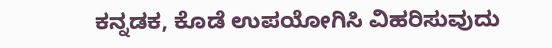ಕನ್ನಡಕ, ಕೊಡೆ ಉಪಯೋಗಿಸಿ ವಿಹರಿಸುವುದು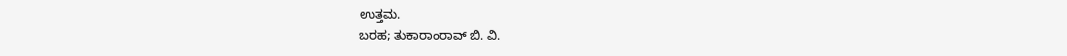ಉತ್ತಮ.
ಬರಹ; ತುಕಾರಾಂರಾವ್ ಬಿ. ವಿ.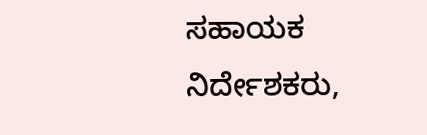ಸಹಾಯಕ ನಿರ್ದೇಶಕರು,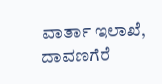ವಾರ್ತಾ ಇಲಾಖೆ, ದಾವಣಗೆರೆ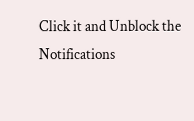Click it and Unblock the Notifications